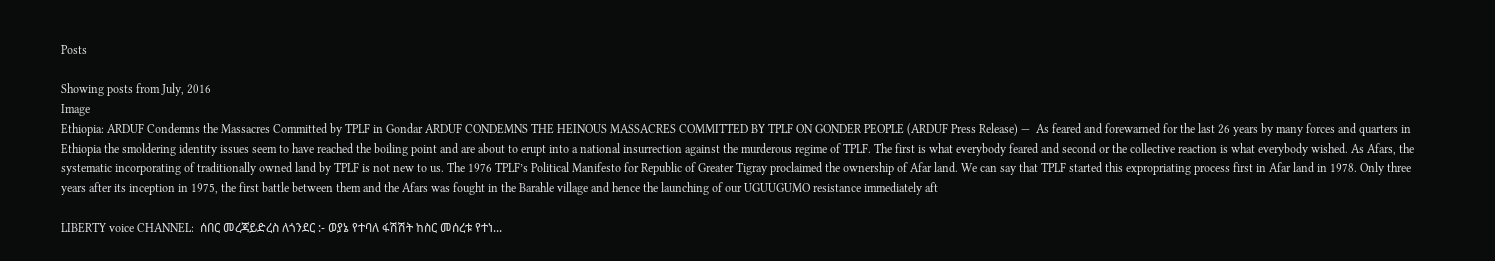Posts

Showing posts from July, 2016
Image
Ethiopia: ARDUF Condemns the Massacres Committed by TPLF in Gondar ARDUF CONDEMNS THE HEINOUS MASSACRES COMMITTED BY TPLF ON GONDER PEOPLE (ARDUF Press Release) —  As feared and forewarned for the last 26 years by many forces and quarters in Ethiopia the smoldering identity issues seem to have reached the boiling point and are about to erupt into a national insurrection against the murderous regime of TPLF. The first is what everybody feared and second or the collective reaction is what everybody wished. As Afars, the systematic incorporating of traditionally owned land by TPLF is not new to us. The 1976 TPLF’s Political Manifesto for Republic of Greater Tigray proclaimed the ownership of Afar land. We can say that TPLF started this expropriating process first in Afar land in 1978. Only three years after its inception in 1975, the first battle between them and the Afars was fought in the Barahle village and hence the launching of our UGUUGUMO resistance immediately aft

LIBERTY voice CHANNEL:  ሰበር መረጃይድረስ ለጎንደር :- ወያኔ የተባለ ፋሽሽት ከስር መሰረቱ የተነ...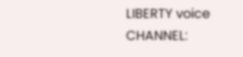LIBERTY voice CHANNEL: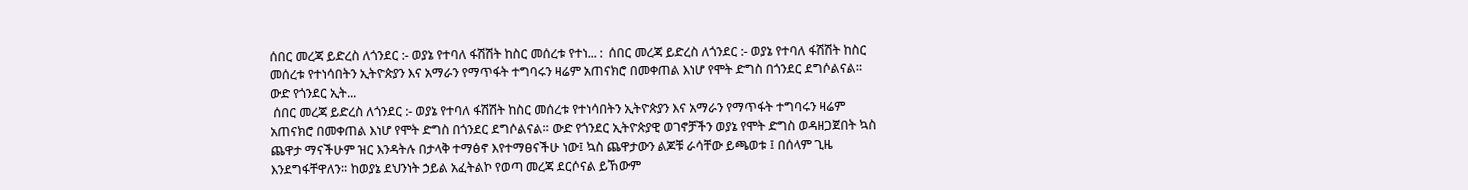ሰበር መረጃ ይድረስ ለጎንደር :- ወያኔ የተባለ ፋሽሽት ከስር መሰረቱ የተነ... :  ሰበር መረጃ ይድረስ ለጎንደር :- ወያኔ የተባለ ፋሽሽት ከስር መሰረቱ የተነሳበትን ኢትዮጵያን እና አማራን የማጥፋት ተግባሩን ዛሬም አጠናክሮ በመቀጠል እነሆ የሞት ድግስ በጎንደር ደግሶልናል። ውድ የጎንደር ኢት...
 ሰበር መረጃ ይድረስ ለጎንደር :- ወያኔ የተባለ ፋሽሽት ከስር መሰረቱ የተነሳበትን ኢትዮጵያን እና አማራን የማጥፋት ተግባሩን ዛሬም አጠናክሮ በመቀጠል እነሆ የሞት ድግስ በጎንደር ደግሶልናል። ውድ የጎንደር ኢትዮጵያዊ ወገኖቻችን ወያኔ የሞት ድግስ ወዳዘጋጀበት ኳስ ጨዋታ ማናችሁም ዝር እንዳትሉ በታላቅ ተማፅኖ እየተማፀናችሁ ነው፤ ኳስ ጨዋታውን ልጆቹ ራሳቸው ይጫወቱ ፤ በሰላም ጊዜ እንደግፋቸዋለን። ከወያኔ ደህንነት ኃይል አፈትልኮ የወጣ መረጃ ደርሶናል ይኸውም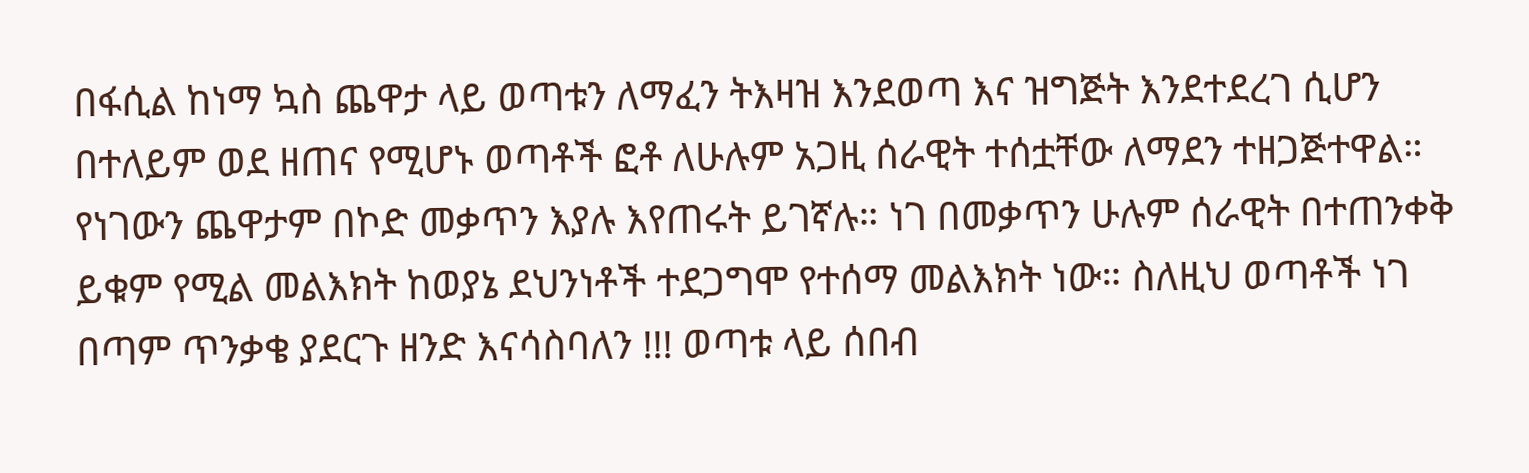በፋሲል ከነማ ኳስ ጨዋታ ላይ ወጣቱን ለማፈን ትእዛዝ እንደወጣ እና ዝግጅት እንደተደረገ ሲሆን በተለይም ወደ ዘጠና የሚሆኑ ወጣቶች ፎቶ ለሁሉም አጋዚ ሰራዊት ተሰቷቸው ለማደን ተዘጋጅተዋል። የነገውን ጨዋታም በኮድ መቃጥን እያሉ እየጠሩት ይገኛሉ። ነገ በመቃጥን ሁሉም ሰራዊት በተጠንቀቅ ይቁም የሚል መልእክት ከወያኔ ደህንነቶች ተደጋግሞ የተሰማ መልእክት ነው። ስለዚህ ወጣቶች ነገ በጣም ጥንቃቄ ያደርጉ ዘንድ እናሳስባለን !!! ወጣቱ ላይ ሰበብ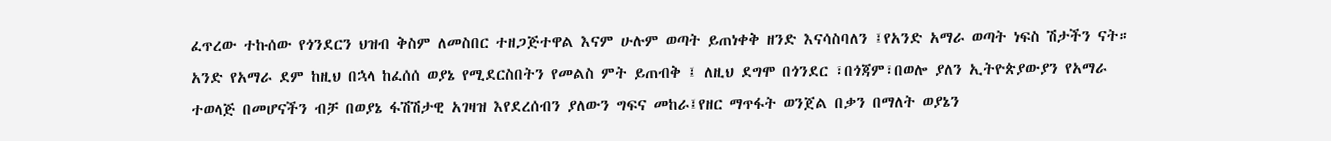ፈጥረው ተኩሰው የጎንደርን ህዝብ ቅስም ለመስበር ተዘጋጅተዋል እናም ሁሉም ወጣት ይጠነቀቅ ዘንድ እናሳስባለን ፤የአንድ አማራ ወጣት ነፍስ ሽታችን ናት። አንድ የአማራ ደም ከዚህ በኋላ ከፈሰሰ ወያኔ የሚደርስበትን የመልስ ምት ይጠብቅ ፤ ለዚህ ደግሞ በጎንደር ፣በጎጃም፣በወሎ ያለን ኢትዮጵያውያን የአማራ ተወላጅ በመሆናችን ብቻ በወያኔ ፋሽሽታዊ አገዛዝ እየደረሰብን ያለውን ግፍና መከራ፤የዘር ማጥፋት ወንጀል በቃን በማለት ወያኔን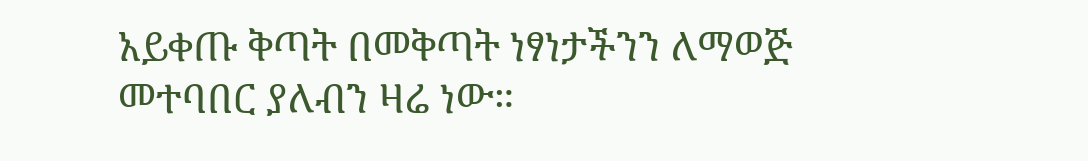አይቀጡ ቅጣት በመቅጣት ነፃነታችንን ለማወጅ መተባበር ያለብን ዛሬ ነው።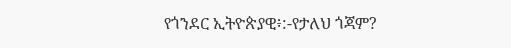የጎንደር ኢትዮጵያዊ፥:-የታለህ ጎጃም?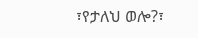፣የታለህ ወሎ?፣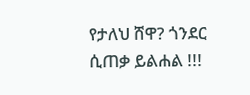የታለህ ሸዋ? ጎንደር ሲጠቃ ይልሐል !!!